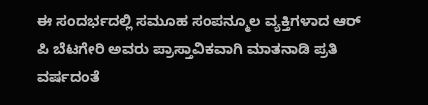ಈ ಸಂದರ್ಭದಲ್ಲಿ ಸಮೂಹ ಸಂಪನ್ಮೂಲ ವ್ಯಕ್ತಿಗಳಾದ ಆರ್ ಪಿ ಬೆಟಗೇರಿ ಅವರು ಪ್ರಾಸ್ತಾವಿಕವಾಗಿ ಮಾತನಾಡಿ ಪ್ರತಿ ವರ್ಷದಂತೆ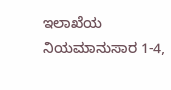ಇಲಾಖೆಯ ನಿಯಮಾನುಸಾರ 1-4,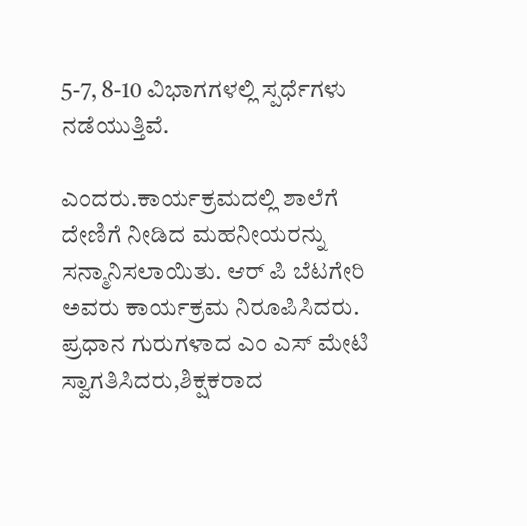5-7, 8-10 ವಿಭಾಗಗಳಲ್ಲಿ ಸ್ಪರ್ಧೆಗಳು ನಡೆಯುತ್ತಿವೆ.

ಎಂದರು.ಕಾರ್ಯಕ್ರಮದಲ್ಲಿ ಶಾಲೆಗೆ ದೇಣಿಗೆ ನೀಡಿದ ಮಹನೀಯರನ್ನು ಸನ್ಮಾನಿಸಲಾಯಿತು. ಆರ್ ಪಿ ಬೆಟಗೇರಿ ಅವರು ಕಾರ್ಯಕ್ರಮ ನಿರೂಪಿಸಿದರು. ಪ್ರಧಾನ ಗುರುಗಳಾದ ಎಂ ಎಸ್ ಮೇಟಿ ಸ್ವಾಗತಿಸಿದರು,ಶಿಕ್ಷಕರಾದ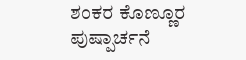ಶಂಕರ ಕೊಣ್ಣೂರ ಪುಷ್ಪಾರ್ಚನೆ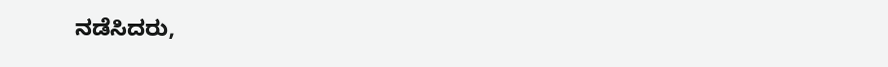ನಡೆಸಿದರು,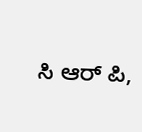ಸಿ ಆರ್ ಪಿ,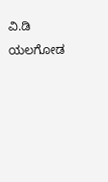ವಿ.ಡಿ ಯಲಗೋಡ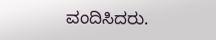ವಂದಿಸಿದರು.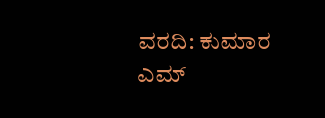ವರದಿ: ಕುಮಾರ ಎಮ್